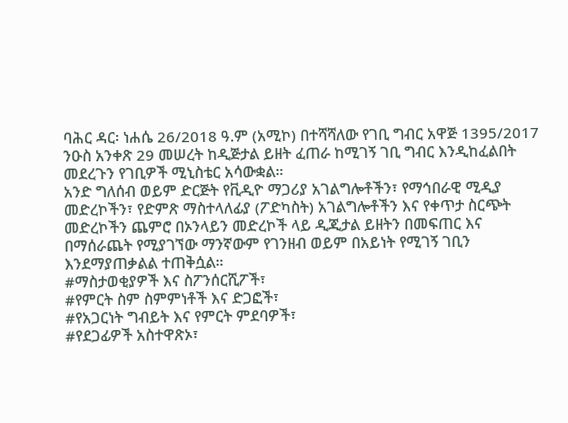ባሕር ዳር፡ ነሐሴ 26/2018 ዓ.ም (አሚኮ) በተሻሻለው የገቢ ግብር አዋጅ 1395/2017 ንዑስ አንቀጽ 29 መሠረት ከዲጅታል ይዘት ፈጠራ ከሚገኝ ገቢ ግብር እንዲከፈልበት መደረጉን የገቢዎች ሚኒስቴር አሳውቋል።
አንድ ግለሰብ ወይም ድርጅት የቪዲዮ ማጋሪያ አገልግሎቶችን፣ የማኅበራዊ ሚዲያ መድረኮችን፣ የድምጽ ማስተላለፊያ (ፖድካስት) አገልግሎቶችን እና የቀጥታ ስርጭት መድረኮችን ጨምሮ በኦንላይን መድረኮች ላይ ዲጂታል ይዘትን በመፍጠር እና በማሰራጨት የሚያገኘው ማንኛውም የገንዘብ ወይም በአይነት የሚገኝ ገቢን እንደማያጠቃልል ተጠቅሷል።
#ማስታወቂያዎች እና ስፖንሰርሺፖች፣
#የምርት ስም ስምምነቶች እና ድጋፎች፣
#የአጋርነት ግብይት እና የምርት ምደባዎች፣
#የደጋፊዎች አስተዋጽኦ፣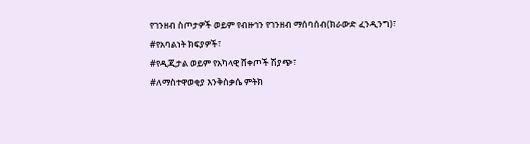የገንዘብ ስጦታዎች ወይም የብዙኅን የገንዘብ ማሰባሰብ(ክራውድ ፈንዲንግ)፣
#የአባልነት ክፍያዎች፣
#የዲጂታል ወይም የአካላዊ ሸቀጦች ሽያጭ፣
#ለማስተዋወቂያ እንቅስቃሴ ምትክ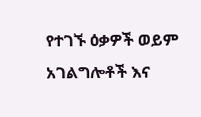የተገኙ ዕቃዎች ወይም አገልግሎቶች እና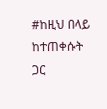#ከዚህ በላይ ከተጠቀሱት ጋር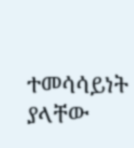ተመሳሳይነት ያላቸው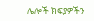ሌሎች ክፍያዎችን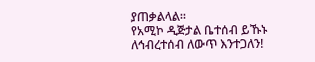ያጠቃልላል።
የአሚኮ ዲጅታል ቤተሰብ ይኹኑ
ለኅብረተሰብ ለውጥ እንተጋለን!